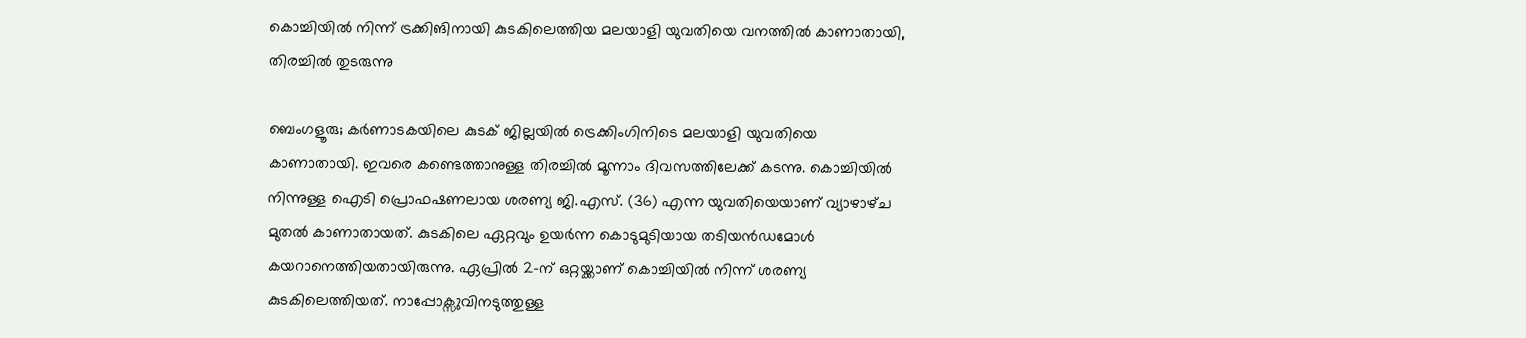കൊച്ചിയിൽ നിന്ന് ട്രക്കിങിനായി കുടകിലെത്തിയ മലയാളി യുവതിയെ വനത്തിൽ കാണാതായി, തിരച്ചിൽ തുടരുന്നു

ബെംഗളൂരു; കർണാടകയിലെ കുടക് ജില്ലയിൽ ട്രെക്കിംഗിനിടെ മലയാളി യുവതിയെ കാണാതായി. ഇവരെ കണ്ടെത്താനുള്ള തിരച്ചിൽ മൂന്നാം ദിവസത്തിലേക്ക് കടന്നു. കൊച്ചിയിൽ നിന്നുള്ള ഐടി പ്രൊഫഷണലായ ശരണ്യ ജി.എസ്. (36) എന്ന യുവതിയെയാണ് വ്യാഴാഴ്‌ച മുതൽ കാണാതായത്. കുടകിലെ ഏറ്റവും ഉയർന്ന കൊടുമുടിയായ തടിയൻഡമോൾ കയറാനെത്തിയതായിരുന്നു. ഏപ്രിൽ 2-ന് ഒറ്റയ്ക്കാണ് കൊച്ചിയിൽ നിന്ന് ശരണ്യ കുടകിലെത്തിയത്. നാപ്പോക്സുവിനടുത്തുള്ള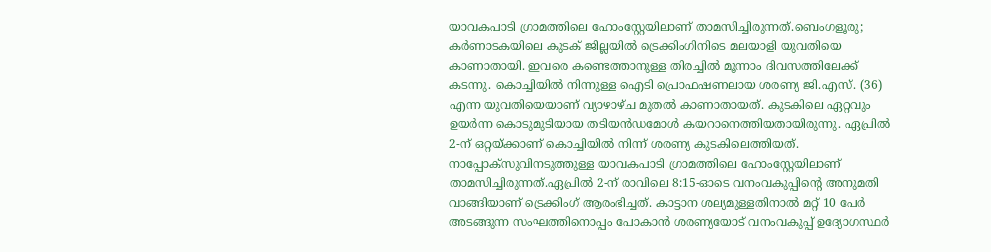യാവകപാടി ഗ്രാമത്തിലെ ഹോംസ്റ്റേയിലാണ് താമസിച്ചിരുന്നത്.ബെംഗളൂരു; കർണാടകയിലെ കുടക് ജില്ലയിൽ ട്രെക്കിംഗിനിടെ മലയാളി യുവതിയെ കാണാതായി. ഇവരെ കണ്ടെത്താനുള്ള തിരച്ചിൽ മൂന്നാം ദിവസത്തിലേക്ക് കടന്നു. കൊച്ചിയിൽ നിന്നുള്ള ഐടി പ്രൊഫഷണലായ ശരണ്യ ജി.എസ്. (36) എന്ന യുവതിയെയാണ് വ്യാഴാഴ്‌ച മുതൽ കാണാതായത്. കുടകിലെ ഏറ്റവും ഉയർന്ന കൊടുമുടിയായ തടിയൻഡമോൾ കയറാനെത്തിയതായിരുന്നു. ഏപ്രിൽ 2-ന് ഒറ്റയ്ക്കാണ് കൊച്ചിയിൽ നിന്ന് ശരണ്യ കുടകിലെത്തിയത്. നാപ്പോക്സുവിനടുത്തുള്ള യാവകപാടി ഗ്രാമത്തിലെ ഹോംസ്റ്റേയിലാണ് താമസിച്ചിരുന്നത്.ഏപ്രിൽ 2-ന് രാവിലെ 8:15-ഓടെ വനംവകുപ്പിൻ്റെ അനുമതി വാങ്ങിയാണ് ട്രെക്കിംഗ് ആരംഭിച്ചത്. കാട്ടാന ശല്യമുള്ളതിനാൽ മറ്റ് 10 പേർ അടങ്ങുന്ന സംഘത്തിനൊപ്പം പോകാൻ ശരണ്യയോട് വനംവകുപ്പ് ഉദ്യോഗസ്ഥർ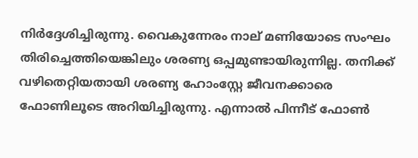നിർദ്ദേശിച്ചിരുന്നു. വൈകുന്നേരം നാല് മണിയോടെ സംഘം തിരിച്ചെത്തിയെങ്കിലും ശരണ്യ ഒപ്പമുണ്ടായിരുന്നില്ല. തനിക്ക് വഴിതെറ്റിയതായി ശരണ്യ ഹോംസ്റ്റേ ജീവനക്കാരെ ഫോണിലൂടെ അറിയിച്ചിരുന്നു. എന്നാൽ പിന്നീട് ഫോൺ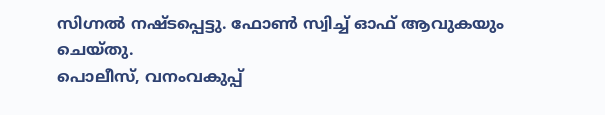സിഗ്നൽ നഷ്‌ടപ്പെട്ടു. ഫോൺ സ്വിച്ച് ഓഫ് ആവുകയും ചെയ്തു.
പൊലീസ്, വനംവകുപ്പ്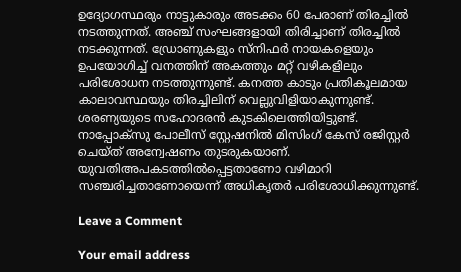ഉദ്യോഗസ്ഥരും നാട്ടുകാരും അടക്കം 60 പേരാണ് തിരച്ചിൽ നടത്തുന്നത്. അഞ്ച് സംഘങ്ങളായി തിരിച്ചാണ് തിരച്ചിൽ നടക്കുന്നത്. ഡ്രോണുകളും സ്‌നിഫർ നായകളെയും ഉപയോഗിച്ച് വനത്തിന് അകത്തും മറ്റ് വഴികളിലും പരിശോധന നടത്തുന്നുണ്ട്. കനത്ത കാടും പ്രതികൂലമായ കാലാവസ്ഥയും തിരച്ചിലിന് വെല്ലുവിളിയാകുന്നുണ്ട്. ശരണ്യയുടെ സഹോദരൻ കുടകിലെത്തിയിട്ടുണ്ട്. നാപ്പോക്സു പോലീസ് സ്റ്റേഷനിൽ മിസിംഗ് കേസ് രജിസ്റ്റർ ചെയ്ത‌്‌ അന്വേഷണം തുടരുകയാണ്. യുവതിഅപകടത്തിൽപ്പെട്ടതാണോ വഴിമാറി സഞ്ചരിച്ചതാണോയെന്ന് അധികൃതർ പരിശോധിക്കുന്നുണ്ട്.

Leave a Comment

Your email address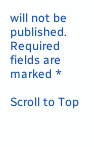will not be published. Required fields are marked *

Scroll to Top